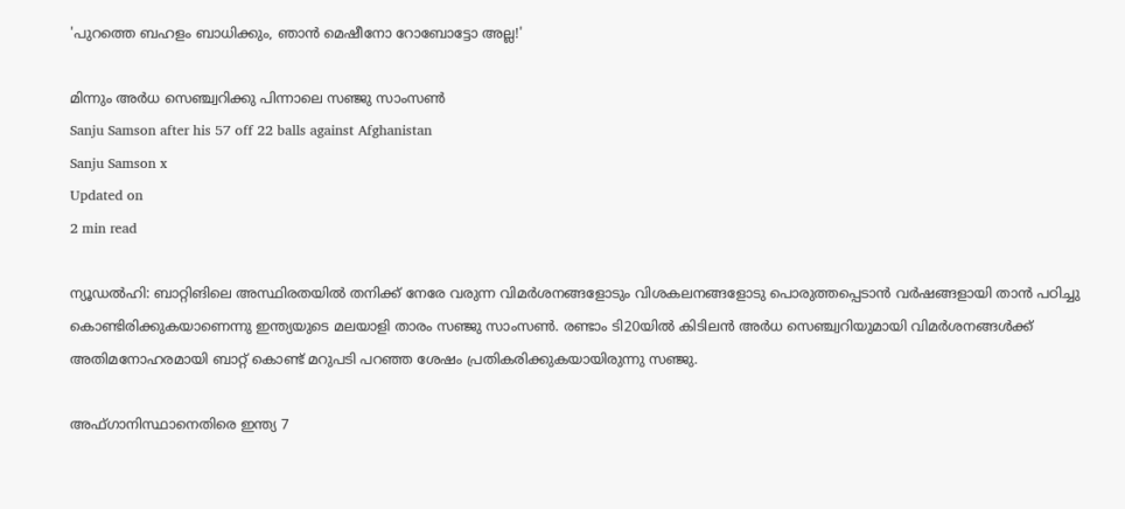'പുറത്തെ ബഹളം ബാധിക്കും, ഞാൻ മെഷീനോ റോബോട്ടോ അല്ല!'

മിന്നും അർധ സെഞ്ച്വറിക്കു പിന്നാലെ സഞ്ജു സാംസൺ
Sanju Samson after his 57 off 22 balls against Afghanistan
Sanju Samson x
Updated on
2 min read

ന്യൂഡൽഹി: ബാറ്റിങിലെ അസ്ഥിരതയിൽ തനിക്ക് നേരേ വരുന്ന വിമർശനങ്ങളോടും വിശകലനങ്ങളോടു പൊരുത്തപ്പെടാൻ വർഷങ്ങളായി താൻ പഠിച്ചു കൊണ്ടിരിക്കുകയാണെന്നു ഇന്ത്യയുടെ മലയാളി താരം സഞ്ജു സാംസൺ. രണ്ടാം ടി20യിൽ കിടിലൻ അർധ സെഞ്ച്വറിയുമായി വിമർശനങ്ങൾക്ക് അതിമനോഹരമായി ബാറ്റ് കൊണ്ട് മറുപടി പറഞ്ഞ ശേഷം പ്രതികരിക്കുകയായിരുന്നു സഞ്ജു.

അഫ്ഗാനിസ്ഥാനെതിരെ ഇന്ത്യ 7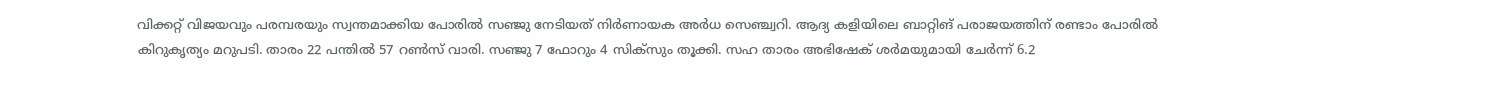വിക്കറ്റ് വിജയവും പരമ്പരയും സ്വന്തമാക്കിയ പോരിൽ സഞ്ജു നേടിയത് നിർണായക അർധ സെഞ്ച്വറി. ആദ്യ കളിയിലെ ബാറ്റിങ് പരാജയത്തിന് രണ്ടാം പോരിൽ കിറുകൃത്യം മറുപടി. താരം 22 പന്തിൽ 57 റൺസ് വാരി. സഞ്ജു 7 ഫോറും 4 സിക്സും തൂക്കി. സഹ താരം അഭിഷേക് ശർമയുമായി ചേർന്ന് 6.2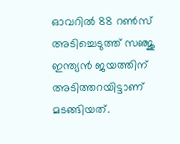ഓവറിൽ 88 റൺസ് അടിച്ചെടുത്ത് സഞ്ജു ഇന്ത്യൻ ജയത്തിന് അടിത്തറയിട്ടാണ് മടങ്ങിയത്.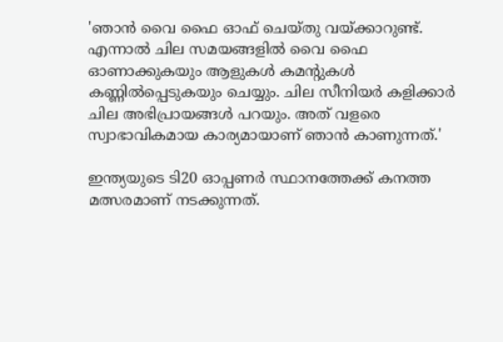'ഞാൻ വൈ ഫൈ ഓഫ് ചെയ്തു വയ്ക്കാറുണ്ട്. എന്നാൽ ചില സമയങ്ങളിൽ വൈ ഫൈ ഓണാക്കുകയും ആളുകൾ കമന്റുകൾ കണ്ണിൽപ്പെടുകയും ചെയ്യും. ചില സീനിയർ കളിക്കാർ ചില അഭിപ്രായങ്ങൾ പറയും. അത് വളരെ സ്വാഭാവികമായ കാര്യമായാണ് ഞാൻ കാണുന്നത്.'

ഇന്ത്യയുടെ ടി20 ഓപ്പണർ സ്ഥാനത്തേക്ക് കനത്ത മത്സരമാണ് നടക്കുന്നത്.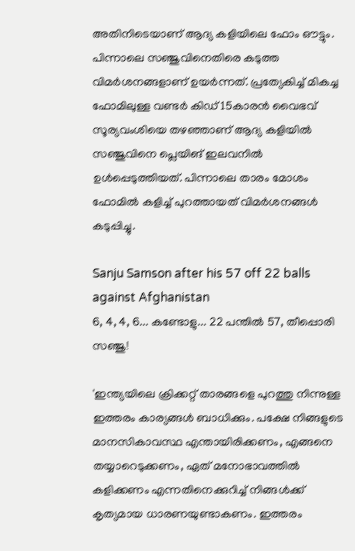അതിനിടെയാണ് ആദ്യ കളിയിലെ ഫോം ഔട്ടും. പിന്നാലെ സഞ്ജുവിനെതിരെ കടുത്ത വിമർശനങ്ങളാണ് ഉയർന്നത്. പ്രത്യേകിച്ച് മികച്ച ഫോമിലുള്ള വണ്ടർ കി‍ഡ് 15കാരൻ വൈഭവ് സൂര്യവംശിയെ തഴഞ്ഞാണ് ആദ്യ കളിയിൽ സഞ്ജുവിനെ പ്ലെയിങ് ഇലവനിൽ ഉൾപ്പെടുത്തിയത്. പിന്നാലെ താരം മോശം ഫോമിൽ കളിച്ച് പുറത്തായത് വിമർശനങ്ങൾ കടുപ്പിച്ചു.

Sanju Samson after his 57 off 22 balls against Afghanistan
6, 4, 4, 6... കണ്ടോളു... 22 പന്തില്‍ 57, തീപ്പൊരി സഞ്ജു!

'ഇന്ത്യയിലെ ക്രിക്കറ്റ് താരങ്ങളെ പുറത്തു നിന്നുള്ള ഇത്തരം കാര്യങ്ങൾ ബാധിക്കും. പക്ഷേ നിങ്ങളുടെ മാനസികാവസ്ഥ എന്തായിരിക്കണം, എങ്ങനെ തയ്യാറെടുക്കണം, ഏത് മനോഭാവത്തിൽ കളിക്കണം എന്നതിനെക്കുറിച്ച് നിങ്ങൾക്ക് കൃത്യമായ ധാരണയുണ്ടാകണം. ഇത്തരം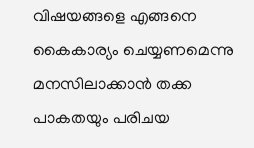വിഷയങ്ങളെ എങ്ങനെ കൈകാര്യം ചെയ്യണമെന്നു മനസിലാക്കാൻ തക്ക പാകതയും പരിചയ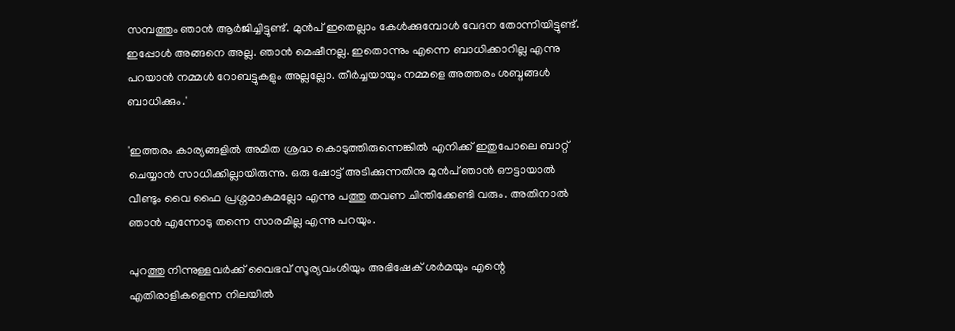സമ്പത്തും ഞാൻ ആർജിച്ചിട്ടുണ്ട്. മുൻപ് ഇതെല്ലാം കേൾക്കുമ്പോൾ വേദന തോന്നിയിട്ടുണ്ട്. ഇപ്പോൾ അങ്ങനെ അല്ല. ഞാൻ മെഷീനല്ല. ഇതൊന്നും എന്നെ ബാധിക്കാറില്ല എന്നു പറയാൻ നമ്മൾ റോബട്ടുകളും അല്ലല്ലോ. തീർച്ചയായും നമ്മളെ അത്തരം ശബ്ദങ്ങൾ ബാധിക്കും.'

'ഇത്തരം കാര്യങ്ങളിൽ അമിത ശ്രദ്ധ കൊടുത്തിരുന്നെങ്കിൽ എനിക്ക് ഇതുപോലെ ബാറ്റ് ചെയ്യാൻ സാധിക്കില്ലായിരുന്നു. ഒരു ഷോട്ട് അടിക്കുന്നതിനു മുൻപ് ഞാൻ ഔട്ടായാൽ വീണ്ടും വൈ ഫൈ പ്രശ്നമാകുമല്ലോ എന്നു പത്തു തവണ ചിന്തിക്കേണ്ടി വരും. അതിനാൽ ഞാൻ‌ എന്നോടു തന്നെ സാരമില്ല എന്നു പറയും.

പുറത്തു നിന്നുള്ളവർക്ക് വൈഭവ് സൂര്യവംശിയും അഭിഷേക് ശർമയും എന്റെ എതിരാളികളെന്ന നിലയിൽ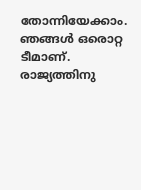തോന്നിയേക്കാം. ഞങ്ങൾ ഒരൊറ്റ ടീമാണ്. രാജ്യത്തിനു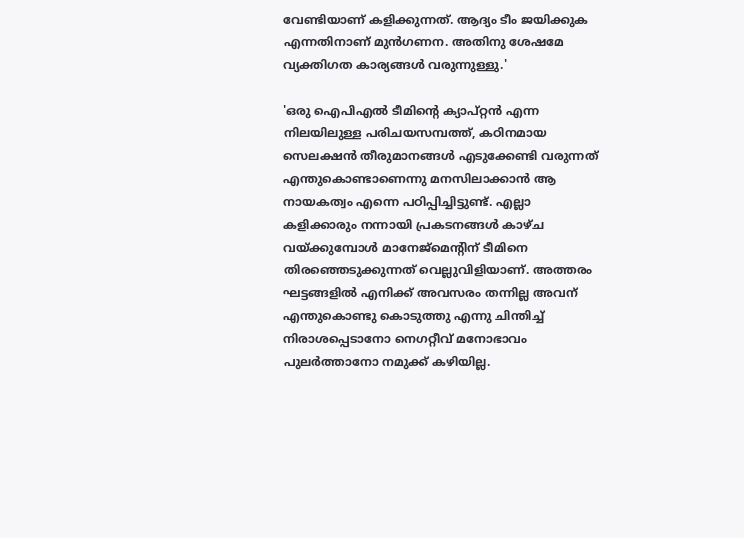വേണ്ടിയാണ് കളിക്കുന്നത്. ആദ്യം ടീം ജയിക്കുക എന്നതിനാണ് മുൻഗണന. അതിനു ശേഷമേ വ്യക്തിഗത കാര്യങ്ങൾ വരുന്നുള്ളു.'

'ഒരു ഐപിഎൽ ടീമിന്റെ ക്യാപ്റ്റൻ എന്ന നിലയിലുള്ള പരിചയസമ്പത്ത്, കഠിനമായ സെലക്ഷൻ തീരുമാനങ്ങൾ എടുക്കേണ്ടി വരുന്നത് എന്തുകൊണ്ടാണെന്നു മനസിലാക്കാൻ ആ നായകത്വം എന്നെ പഠിപ്പിച്ചിട്ടുണ്ട്. എല്ലാ കളിക്കാരും നന്നായി പ്രകടനങ്ങൾ കാഴ്ച വയ്ക്കുമ്പോൾ മാനേജ്മെന്റിന് ടീമിനെ തിരഞ്ഞെടുക്കുന്നത് വെല്ലുവിളിയാണ്. അത്തരം ഘട്ടങ്ങളിൽ എനിക്ക് അവസരം തന്നില്ല അവന് എന്തുകൊണ്ടു കൊടുത്തു എന്നു ചിന്തിച്ച് നിരാശപ്പെടാനോ നെഗറ്റീവ് മനോഭാവം പുലർത്താനോ നമുക്ക് കഴിയില്ല.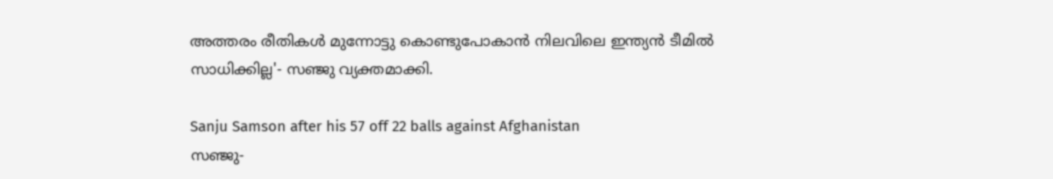അത്തരം രീതികൾ മുന്നോട്ടു കൊണ്ടുപോകാൻ നിലവിലെ ഇന്ത്യൻ ടീമിൽ സാധിക്കില്ല'- സഞ്ജു വ്യക്തമാക്കി.

Sanju Samson after his 57 off 22 balls against Afghanistan
സഞ്ജു-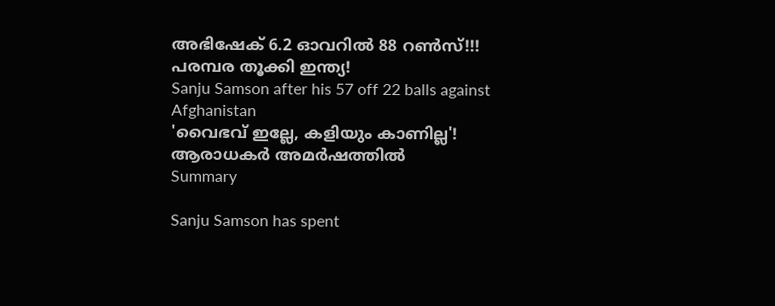അഭിഷേക് 6.2 ഓവറില്‍ 88 റണ്‍സ്!!! പരമ്പര തൂക്കി ഇന്ത്യ!
Sanju Samson after his 57 off 22 balls against Afghanistan
'വൈഭവ് ഇല്ലേ, കളിയും കാണില്ല'! ആരാധകർ അമർഷത്തിൽ
Summary

Sanju Samson has spent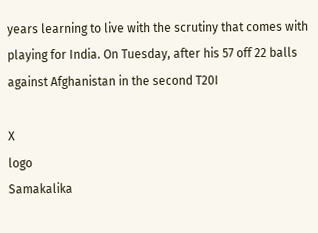years learning to live with the scrutiny that comes with playing for India. On Tuesday, after his 57 off 22 balls against Afghanistan in the second T20I

X
logo
Samakalika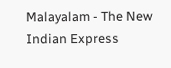Malayalam - The New Indian Express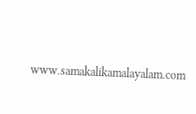www.samakalikamalayalam.com